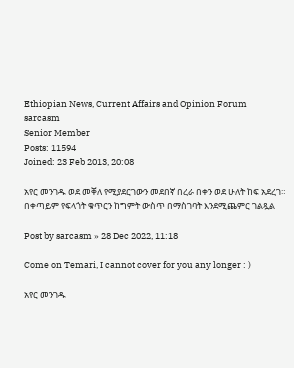Ethiopian News, Current Affairs and Opinion Forum
sarcasm
Senior Member
Posts: 11594
Joined: 23 Feb 2013, 20:08

አየር መንገዱ ወደ መቐለ የሚያደርገውን መደበኛ በረራ በቀን ወደ ሁለት ከፍ አደረገ። በቀጣይም የፍላጎት ቁጥርን ከግምት ውስጥ በማስገባት እንደሚጨምር ገልጿል

Post by sarcasm » 28 Dec 2022, 11:18

Come on Temari, I cannot cover for you any longer : )

አየር መንገዱ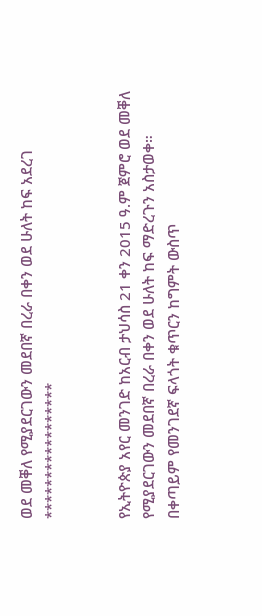ወደ መቐለ የሚያደርገውን መደበኛ በረራ በቀን ወደ ሁለት ከፍ አደረገ
*****************


የኢትዮጵያ አየር መንገድ ከአርብ ታህሳስ 21 ቀን 2015 ዓ.ም ጀምሮ ወደ መቐለ የሚያደርገውን መደበኛ በረራ በቀን ወደ ሁለት ከፍ ማድረጉን አስታወቀ።
በቀጣይም የመንገደኛ ፍላጎት ቁጥርን ከግምት ውስጥ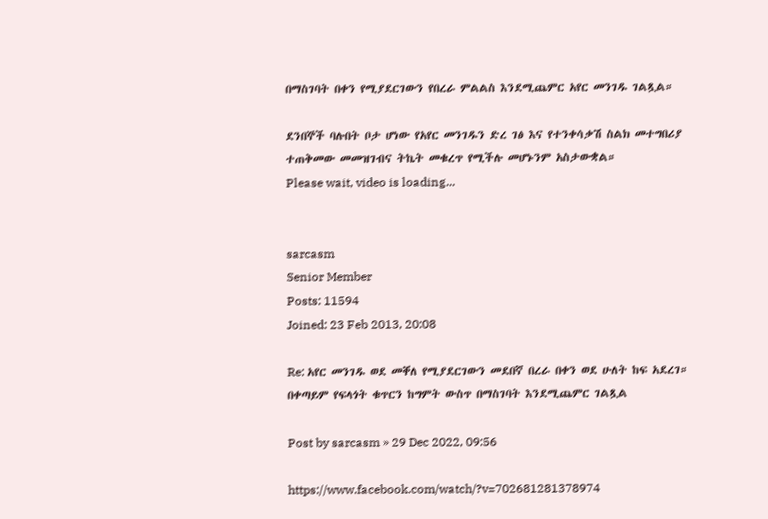በማስገባት በቀን የሚያደርገውን የበረራ ምልልስ እንደሚጨምር አየር መንገዱ ገልጿል።

ደንበኞች ባሉበት ቦታ ሆነው የአየር መንገዱን ድረ ገፅ እና የተንቀሳቃሽ ስልክ መተግበሪያ ተጠቅመው መመዝገብና ትኬት መቁረጥ የሚችሉ መሆኑንም አስታውቋል።
Please wait, video is loading...


sarcasm
Senior Member
Posts: 11594
Joined: 23 Feb 2013, 20:08

Re: አየር መንገዱ ወደ መቐለ የሚያደርገውን መደበኛ በረራ በቀን ወደ ሁለት ከፍ አደረገ። በቀጣይም የፍላጎት ቁጥርን ከግምት ውስጥ በማስገባት እንደሚጨምር ገልጿል

Post by sarcasm » 29 Dec 2022, 09:56

https://www.facebook.com/watch/?v=702681281378974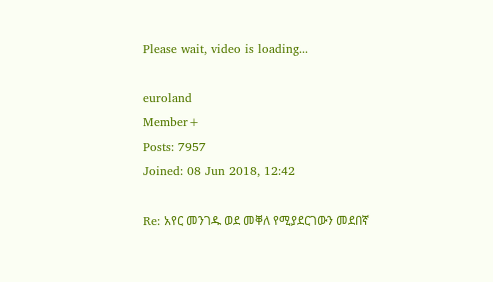Please wait, video is loading...

euroland
Member+
Posts: 7957
Joined: 08 Jun 2018, 12:42

Re: አየር መንገዱ ወደ መቐለ የሚያደርገውን መደበኛ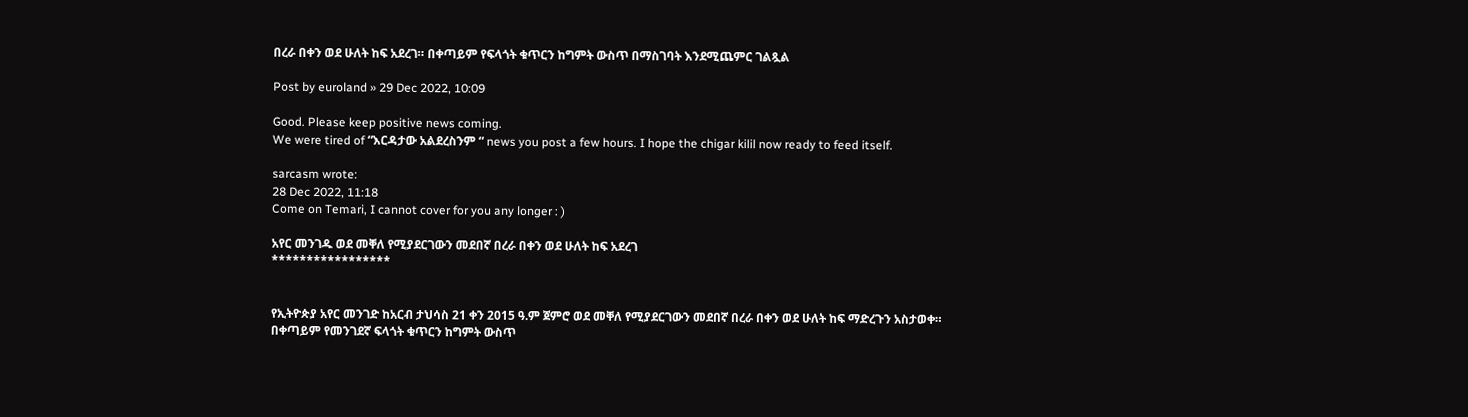በረራ በቀን ወደ ሁለት ከፍ አደረገ። በቀጣይም የፍላጎት ቁጥርን ከግምት ውስጥ በማስገባት እንደሚጨምር ገልጿል

Post by euroland » 29 Dec 2022, 10:09

Good. Please keep positive news coming.
We were tired of “እርዳታው አልደረስንም “ news you post a few hours. I hope the chigar kilil now ready to feed itself.

sarcasm wrote:
28 Dec 2022, 11:18
Come on Temari, I cannot cover for you any longer : )

አየር መንገዱ ወደ መቐለ የሚያደርገውን መደበኛ በረራ በቀን ወደ ሁለት ከፍ አደረገ
*****************


የኢትዮጵያ አየር መንገድ ከአርብ ታህሳስ 21 ቀን 2015 ዓ.ም ጀምሮ ወደ መቐለ የሚያደርገውን መደበኛ በረራ በቀን ወደ ሁለት ከፍ ማድረጉን አስታወቀ።
በቀጣይም የመንገደኛ ፍላጎት ቁጥርን ከግምት ውስጥ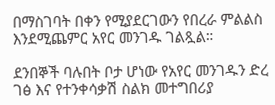በማስገባት በቀን የሚያደርገውን የበረራ ምልልስ እንደሚጨምር አየር መንገዱ ገልጿል።

ደንበኞች ባሉበት ቦታ ሆነው የአየር መንገዱን ድረ ገፅ እና የተንቀሳቃሽ ስልክ መተግበሪያ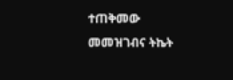ተጠቅመው መመዝገብና ትኬት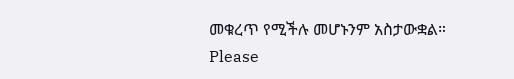መቁረጥ የሚችሉ መሆኑንም አስታውቋል።
Please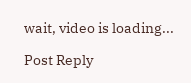wait, video is loading...

Post Reply